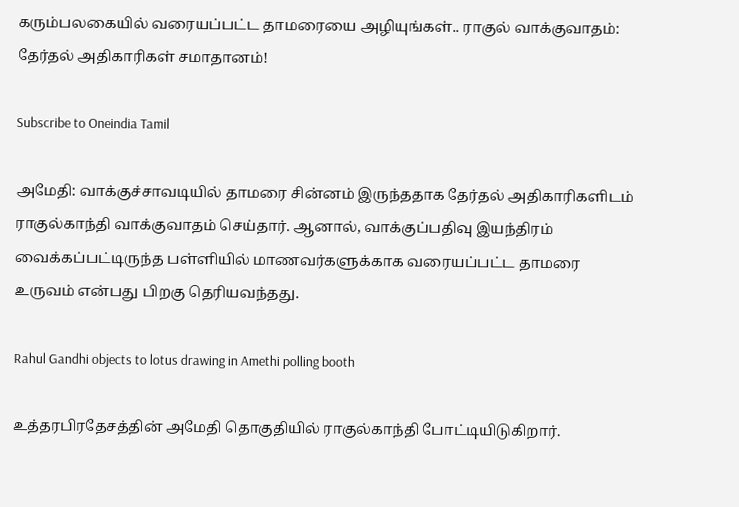கரும்பலகையில் வரையப்பட்ட தாமரையை அழியுங்கள்.. ராகுல் வாக்குவாதம்: தேர்தல் அதிகாரிகள் சமாதானம்!

Subscribe to Oneindia Tamil

அமேதி: வாக்குச்சாவடியில் தாமரை சின்னம் இருந்ததாக தேர்தல் அதிகாரிகளிடம் ராகுல்காந்தி வாக்குவாதம் செய்தார். ஆனால், வாக்குப்பதிவு இயந்திரம் வைக்கப்பட்டிருந்த பள்ளியில் மாணவர்களுக்காக வரையப்பட்ட தாமரை உருவம் என்பது பிறகு தெரியவந்தது.

Rahul Gandhi objects to lotus drawing in Amethi polling booth

உத்தரபிரதேசத்தின் அமேதி தொகுதியில் ராகுல்காந்தி போட்டியிடுகிறார்.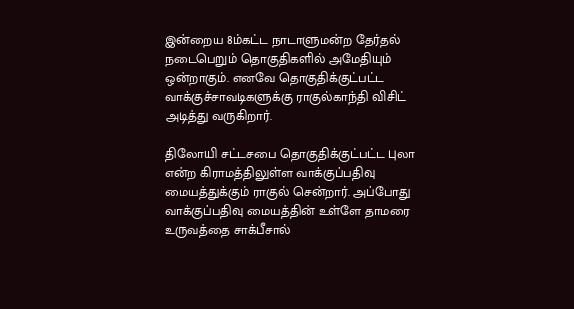இன்றைய 8ம்கட்ட நாடாளுமன்ற தேர்தல் நடைபெறும் தொகுதிகளில் அமேதியும் ஒன்றாகும். எனவே தொகுதிக்குட்பட்ட வாக்குச்சாவடிகளுக்கு ராகுல்காந்தி விசிட் அடித்து வருகிறார்.

திலோயி சட்டசபை தொகுதிக்குட்பட்ட புலா என்ற கிராமத்திலுள்ள வாக்குப்பதிவு மையத்துக்கும் ராகுல் சென்றார். அப்போது வாக்குப்பதிவு மையத்தின் உள்ளே தாமரை உருவத்தை சாக்பீசால்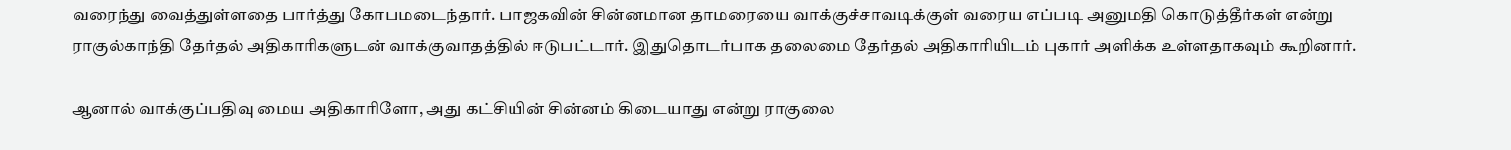வரைந்து வைத்துள்ளதை பார்த்து கோபமடைந்தார். பாஜகவின் சின்னமான தாமரையை வாக்குச்சாவடிக்குள் வரைய எப்படி அனுமதி கொடுத்தீர்கள் என்று ராகுல்காந்தி தேர்தல் அதிகாரிகளுடன் வாக்குவாதத்தில் ஈடுபட்டார். இதுதொடர்பாக தலைமை தேர்தல் அதிகாரியிடம் புகார் அளிக்க உள்ளதாகவும் கூறினார்.

ஆனால் வாக்குப்பதிவு மைய அதிகாரிளோ, அது கட்சியின் சின்னம் கிடையாது என்று ராகுலை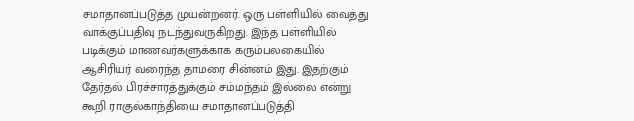சமாதானப்படுத்த முயன்றனர். ஒரு பள்ளியில் வைத்து வாக்குப்பதிவு நடந்துவருகிறது. இந்த பள்ளியில் படிக்கும் மாணவர்களுக்காக கரும்பலகையில் ஆசிரியர் வரைந்த தாமரை சின்னம் இது. இதற்கும் தேர்தல் பிரச்சாரத்துக்கும் சம்மந்தம் இல்லை என்று கூறி ராகுல்காந்தியை சமாதானப்படுத்தி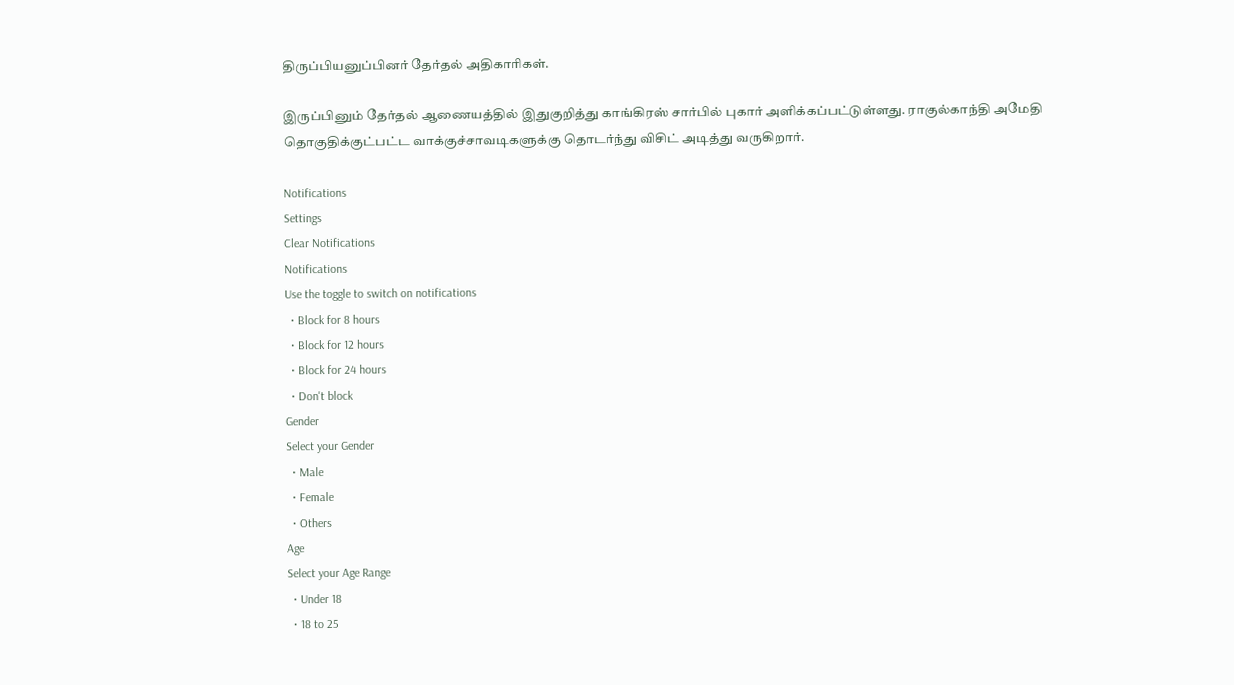திருப்பியனுப்பினர் தேர்தல் அதிகாரிகள்.

இருப்பினும் தேர்தல் ஆணையத்தில் இதுகுறித்து காங்கிரஸ் சார்பில் புகார் அளிக்கப்பட்டுள்ளது. ராகுல்காந்தி அமேதி தொகுதிக்குட்பட்ட வாக்குச்சாவடிகளுக்கு தொடர்ந்து விசிட் அடித்து வருகிறார்.

Notifications
Settings
Clear Notifications
Notifications
Use the toggle to switch on notifications
  • Block for 8 hours
  • Block for 12 hours
  • Block for 24 hours
  • Don't block
Gender
Select your Gender
  • Male
  • Female
  • Others
Age
Select your Age Range
  • Under 18
  • 18 to 25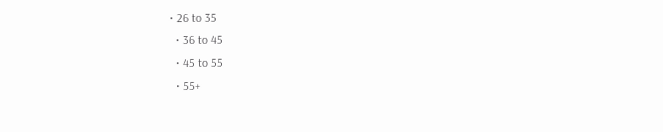• 26 to 35
  • 36 to 45
  • 45 to 55
  • 55+